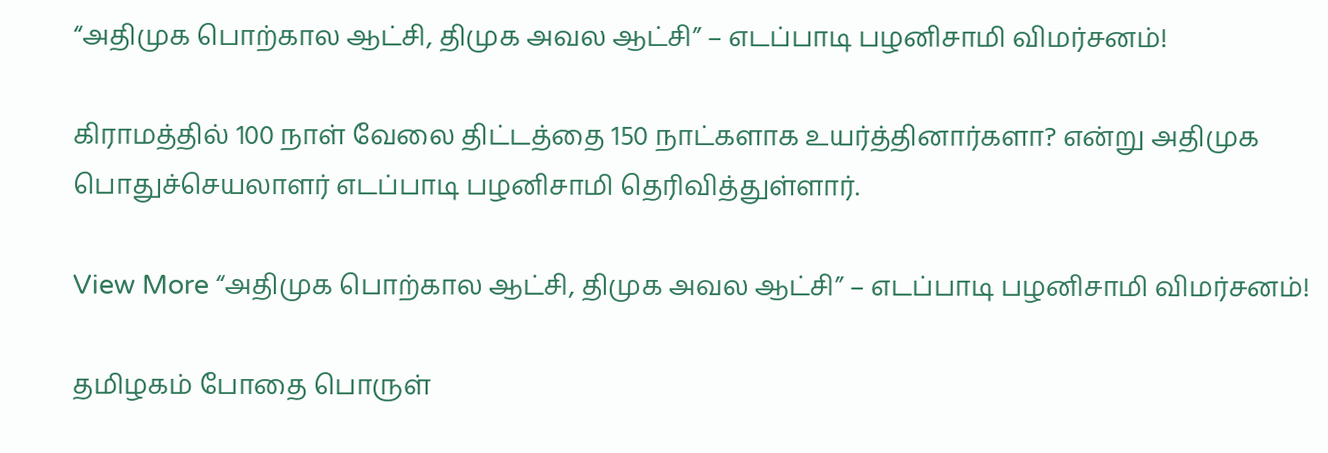“அதிமுக பொற்கால ஆட்சி, திமுக அவல ஆட்சி” – எடப்பாடி பழனிசாமி விமர்சனம்!

கிராமத்தில் 100 நாள் வேலை திட்டத்தை 150 நாட்களாக உயர்த்தினார்களா? என்று அதிமுக பொதுச்செயலாளர் எடப்பாடி பழனிசாமி தெரிவித்துள்ளார்.

View More “அதிமுக பொற்கால ஆட்சி, திமுக அவல ஆட்சி” – எடப்பாடி பழனிசாமி விமர்சனம்!

தமிழகம் போதை பொருள்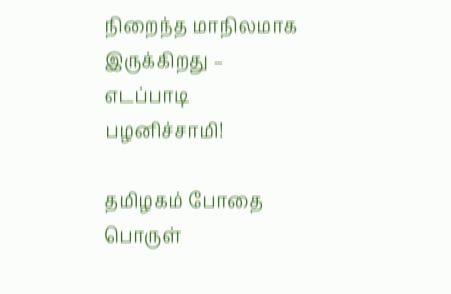நிறைந்த மாநிலமாக இருக்கிறது – எடப்பாடி பழனிச்சாமி!

தமிழகம் போதை பொருள்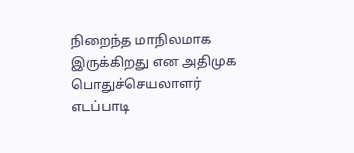நிறைந்த மாநிலமாக இருக்கிறது என அதிமுக பொதுச்செயலாளர் எடப்பாடி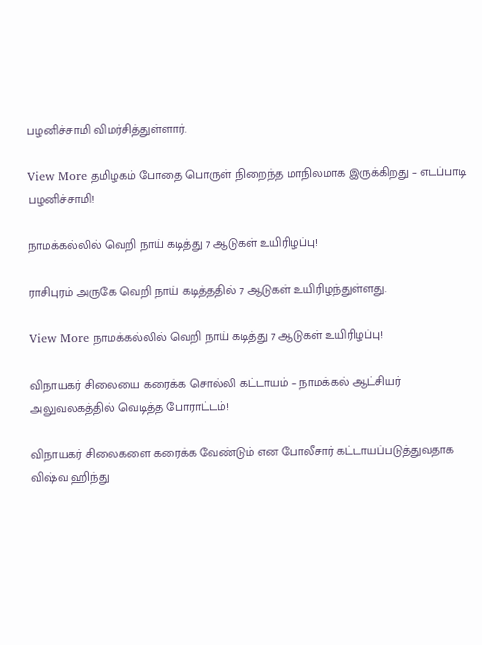பழனிச்சாமி விமர்சித்துள்ளார்.

View More தமிழகம் போதை பொருள் நிறைந்த மாநிலமாக இருக்கிறது – எடப்பாடி பழனிச்சாமி!

நாமக்கல்லில் வெறி நாய் கடித்து 7 ஆடுகள் உயிரிழப்பு!

ராசிபுரம் அருகே வெறி நாய் கடித்ததில் 7 ஆடுகள் உயிரிழந்துள்ளது.

View More நாமக்கல்லில் வெறி நாய் கடித்து 7 ஆடுகள் உயிரிழப்பு!

விநாயகர் சிலையை கரைக்க சொல்லி கட்டாயம் – நாமக்கல் ஆட்சியர் அலுவலகத்தில் வெடித்த போராட்டம்!

விநாயகர் சிலைகளை கரைக்க வேண்டும் என போலீசார் கட்டாயப்படுத்துவதாக விஷ்வ ஹிந்து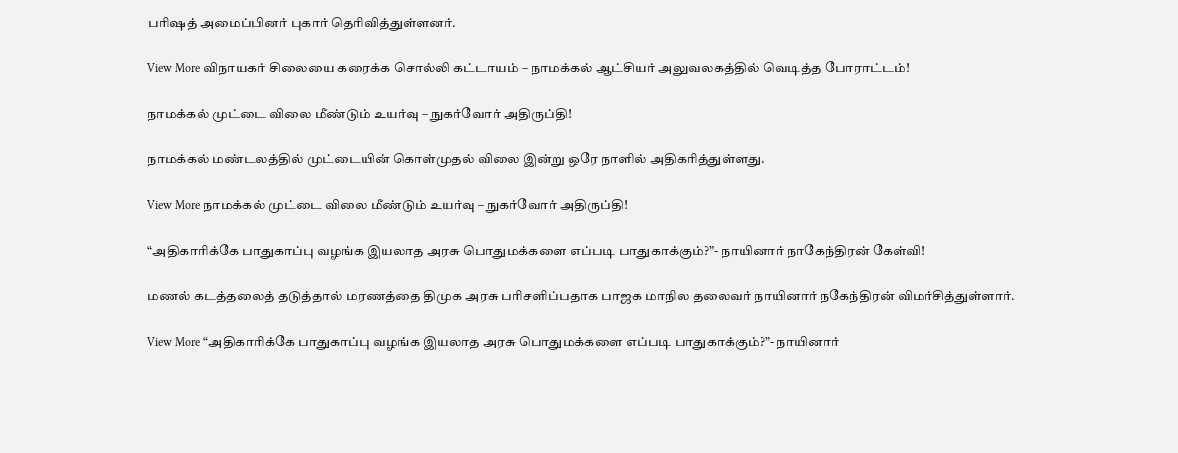பரிஷத் அமைப்பினர் புகார் தெரிவித்துள்ளனர்.

View More விநாயகர் சிலையை கரைக்க சொல்லி கட்டாயம் – நாமக்கல் ஆட்சியர் அலுவலகத்தில் வெடித்த போராட்டம்!

நாமக்கல் முட்டை விலை மீண்டும் உயர்வு – நுகர்வோர் அதிருப்தி!

நாமக்கல் மண்டலத்தில் முட்டையின் கொள்முதல் விலை இன்று ஒரே நாளில் அதிகரித்துள்ளது.

View More நாமக்கல் முட்டை விலை மீண்டும் உயர்வு – நுகர்வோர் அதிருப்தி!

“அதிகாரிக்கே பாதுகாப்பு வழங்க இயலாத அரசு பொதுமக்களை எப்படி பாதுகாக்கும்?”- நாயினார் நாகேந்திரன் கேள்வி!

மணல் கடத்தலைத் தடுத்தால் மரணத்தை திமுக அரசு பரிசளிப்பதாக பாஜக மாநில தலைவர் நாயினார் நகேந்திரன் விமர்சித்துள்ளார்.

View More “அதிகாரிக்கே பாதுகாப்பு வழங்க இயலாத அரசு பொதுமக்களை எப்படி பாதுகாக்கும்?”- நாயினார்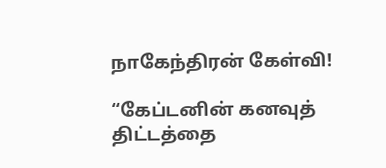நாகேந்திரன் கேள்வி!

“கேப்டனின் கனவுத் திட்டத்தை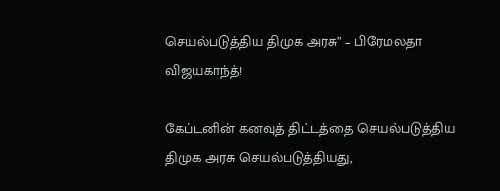செயல்படுத்திய திமுக அரசு” – பிரேமலதா விஜயகாந்த்!

கேப்டனின் கனவுத் திட்டத்தை செயல்படுத்திய திமுக அரசு செயல்படுத்தியது,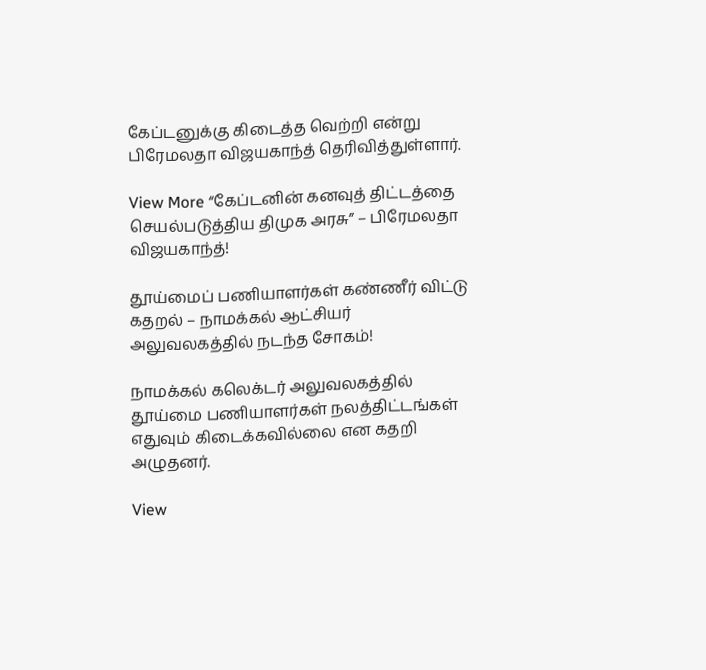கேப்டனுக்கு கிடைத்த வெற்றி என்று பிரேமலதா விஜயகாந்த் தெரிவித்துள்ளார்.

View More “கேப்டனின் கனவுத் திட்டத்தை செயல்படுத்திய திமுக அரசு” – பிரேமலதா விஜயகாந்த்!

தூய்மைப் பணியாளர்கள் கண்ணீர் விட்டு கதறல் – நாமக்கல் ஆட்சியர் அலுவலகத்தில் நடந்த சோகம்!

நாமக்கல் கலெக்டர் அலுவலகத்தில் தூய்மை பணியாளர்கள் நலத்திட்டங்கள் எதுவும் கிடைக்கவில்லை என கதறி அழுதனர்.

View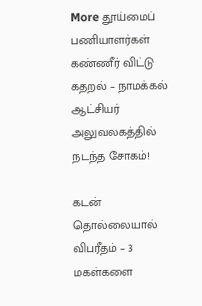More தூய்மைப் பணியாளர்கள் கண்ணீர் விட்டு கதறல் – நாமக்கல் ஆட்சியர் அலுவலகத்தில் நடந்த சோகம்!

கடன் தொல்லையால் விபரீதம் – 3 மகள்களை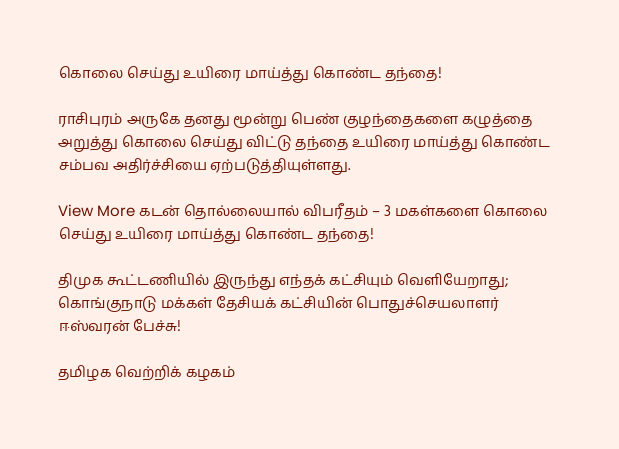கொலை செய்து உயிரை மாய்த்து கொண்ட தந்தை!

ராசிபுரம் அருகே தனது மூன்று பெண் குழந்தைகளை கழுத்தை அறுத்து கொலை செய்து விட்டு தந்தை உயிரை மாய்த்து கொண்ட சம்பவ அதிர்ச்சியை ஏற்படுத்தியுள்ளது.

View More கடன் தொல்லையால் விபரீதம் – 3 மகள்களை கொலை செய்து உயிரை மாய்த்து கொண்ட தந்தை!

திமுக கூட்டணியில் இருந்து எந்தக் கட்சியும் வெளியேறாது; கொங்குநாடு மக்கள் தேசியக் கட்சியின் பொதுச்செயலாளர் ஈஸ்வரன் பேச்சு!

தமிழக வெற்றிக் கழகம்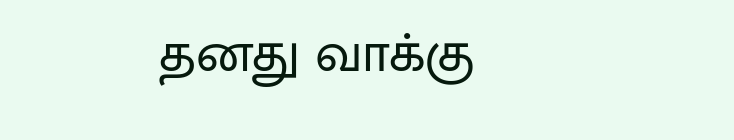தனது வாக்கு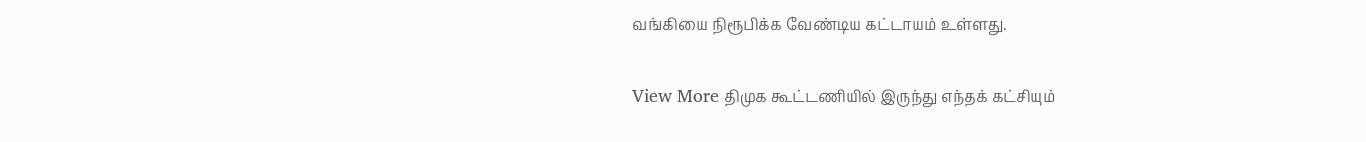வங்கியை நிரூபிக்க வேண்டிய கட்டாயம் உள்ளது.

View More திமுக கூட்டணியில் இருந்து எந்தக் கட்சியும்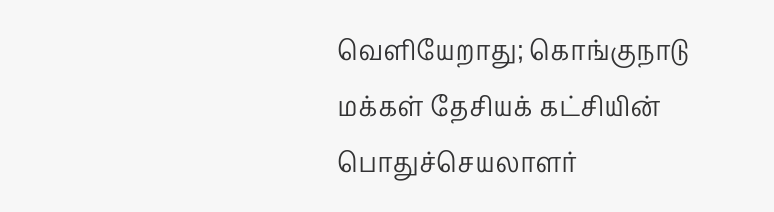வெளியேறாது; கொங்குநாடு மக்கள் தேசியக் கட்சியின் பொதுச்செயலாளர்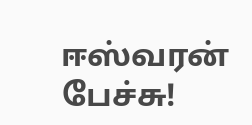ஈஸ்வரன் பேச்சு!